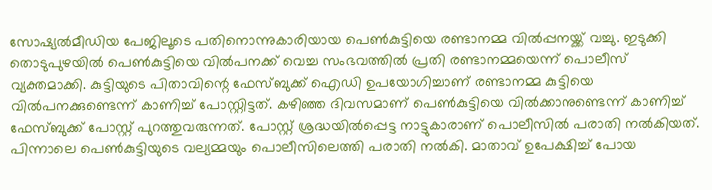സോഷ്യൽമീഡിയ പേജിലൂടെ പതിനൊന്നുകാരിയായ പെൺകുട്ടിയെ രണ്ടാനമ്മ വിൽപ്പനയ്ക്ക് വച്ചു. ഇടുക്കി തൊടുപുഴയിൽ പെൺകുട്ടിയെ വിൽപനക്ക് വെച്ച സംഭവത്തിൽ പ്രതി രണ്ടാനമ്മയെന്ന് പൊലീസ് വ്യക്തമാക്കി. കുട്ടിയുടെ പിതാവിന്റെ ഫേസ്ബുക്ക് ഐഡി ഉപയോഗിച്ചാണ് രണ്ടാനമ്മ കുട്ടിയെ വിൽപനക്കുണ്ടെന്ന് കാണിച്ച് പോസ്റ്റിട്ടത്. കഴിഞ്ഞ ദിവസമാണ് പെൺകുട്ടിയെ വിൽക്കാനുണ്ടെന്ന് കാണിച്ച് ഫേസ്ബുക്ക് പോസ്റ്റ് പുറത്തുവരുന്നത്. പോസ്റ്റ് ശ്രദ്ധയിൽപ്പെട്ട നാട്ടുകാരാണ് പൊലീസിൽ പരാതി നൽകിയത്. പിന്നാലെ പെൺകുട്ടിയുടെ വല്യമ്മയും പൊലീസിലെത്തി പരാതി നൽകി. മാതാവ് ഉപേക്ഷിച്ച് പോയ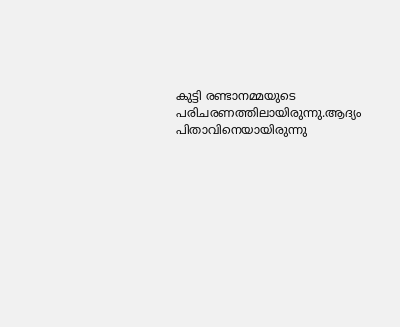കുട്ടി രണ്ടാനമ്മയുടെ പരിചരണത്തിലായിരുന്നു.ആദ്യം പിതാവിനെയായിരുന്നു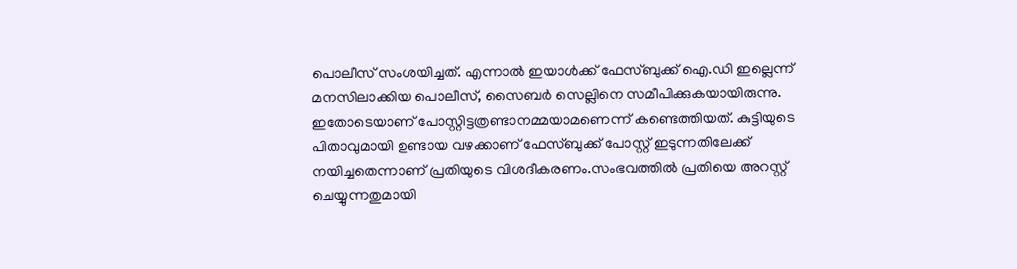പൊലീസ് സംശയിച്ചത്. എന്നാൽ ഇയാൾക്ക് ഫേസ്ബുക്ക് ഐ.ഡി ഇല്ലെന്ന് മനസിലാക്കിയ പൊലീസ്, സൈബർ സെല്ലിനെ സമീപിക്കുകയായിരുന്നു. ഇതോടെയാണ് പോസ്റ്റിട്ടത്രണ്ടാനമ്മയാമണെന്ന് കണ്ടെത്തിയത്. കുട്ടിയുടെ പിതാവുമായി ഉണ്ടായ വഴക്കാണ് ഫേസ്ബുക്ക് പോസ്റ്റ് ഇടുന്നതിലേക്ക് നയിച്ചതെന്നാണ് പ്രതിയുടെ വിശദീകരണം.സംഭവത്തിൽ പ്രതിയെ അറസ്റ്റ് ചെയ്യുന്നതുമായി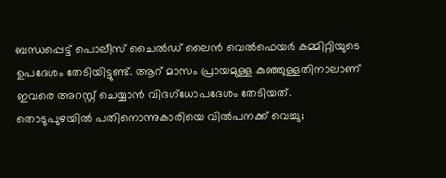ബന്ധപ്പെട്ട് പൊലീസ് ചൈൽഡ് ലൈൻ വെൽഫെയർ കമ്മിറ്റിയുടെ ഉപദേശം തേടിയിട്ടുണ്ട്. ആറ് മാസം പ്രായമുള്ള കുഞ്ഞുള്ളതിനാലാണ് ഇവരെ അറസ്റ്റ് ചെയ്യാൻ വിദഗ്ധോപദേശം തേടിയത്.
തൊടുപുഴയിൽ പതിനൊന്നുകാരിയെ വിൽപനക്ക് വെച്ചു;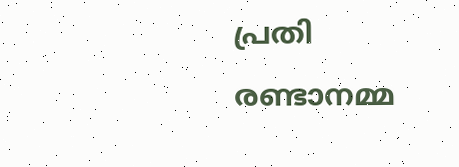പ്രതി രണ്ടാനമ്മ